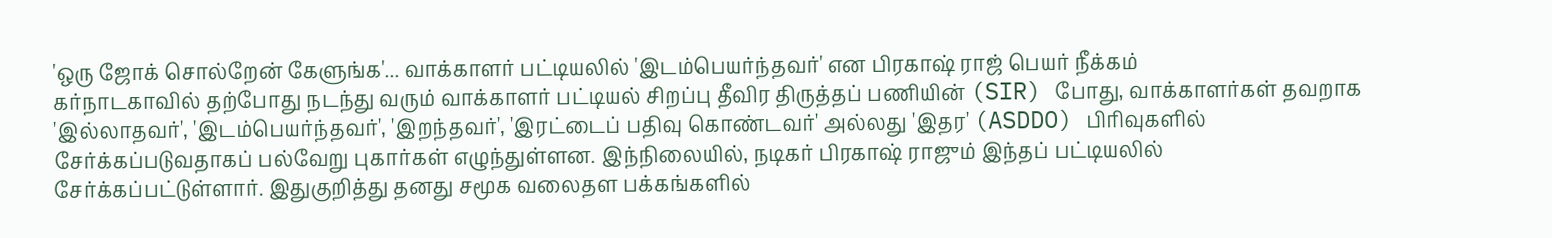'ஒரு ஜோக் சொல்றேன் கேளுங்க'... வாக்காளர் பட்டியலில் 'இடம்பெயர்ந்தவர்' என பிரகாஷ் ராஜ் பெயர் நீக்கம்
கர்நாடகாவில் தற்போது நடந்து வரும் வாக்காளர் பட்டியல் சிறப்பு தீவிர திருத்தப் பணியின் (SIR) போது, வாக்காளர்கள் தவறாக 'இல்லாதவர்', 'இடம்பெயர்ந்தவர்', 'இறந்தவர்', 'இரட்டைப் பதிவு கொண்டவர்' அல்லது 'இதர' (ASDDO) பிரிவுகளில் சேர்க்கப்படுவதாகப் பல்வேறு புகார்கள் எழுந்துள்ளன. இந்நிலையில், நடிகர் பிரகாஷ் ராஜும் இந்தப் பட்டியலில் சேர்க்கப்பட்டுள்ளார். இதுகுறித்து தனது சமூக வலைதள பக்கங்களில்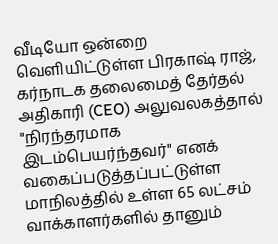வீடியோ ஒன்றை வெளியிட்டுள்ள பிரகாஷ் ராஜ், கர்நாடக தலைமைத் தேர்தல் அதிகாரி (CEO) அலுவலகத்தால் "நிரந்தரமாக இடம்பெயர்ந்தவர்" எனக் வகைப்படுத்தப்பட்டுள்ள மாநிலத்தில் உள்ள 65 லட்சம் வாக்காளர்களில் தானும்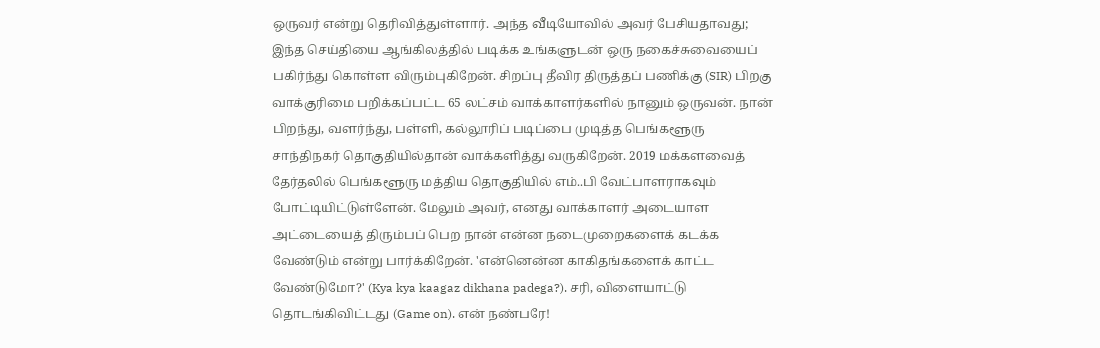ஒருவர் என்று தெரிவித்துள்ளார். அந்த வீடியோவில் அவர் பேசியதாவது; இந்த செய்தியை ஆங்கிலத்தில் படிக்க உங்களுடன் ஒரு நகைச்சுவையைப் பகிர்ந்து கொள்ள விரும்புகிறேன். சிறப்பு தீவிர திருத்தப் பணிக்கு (SIR) பிறகு வாக்குரிமை பறிக்கப்பட்ட 65 லட்சம் வாக்காளர்களில் நானும் ஒருவன். நான் பிறந்து, வளர்ந்து, பள்ளி, கல்லூரிப் படிப்பை முடித்த பெங்களூரு சாந்திநகர் தொகுதியில்தான் வாக்களித்து வருகிறேன். 2019 மக்களவைத் தேர்தலில் பெங்களூரு மத்திய தொகுதியில் எம்..பி வேட்பாளராகவும் போட்டியிட்டுள்ளேன். மேலும் அவர், எனது வாக்காளர் அடையாள அட்டையைத் திரும்பப் பெற நான் என்ன நடைமுறைகளைக் கடக்க வேண்டும் என்று பார்க்கிறேன். 'என்னென்ன காகிதங்களைக் காட்ட வேண்டுமோ?' (Kya kya kaagaz dikhana padega?). சரி, விளையாட்டு தொடங்கிவிட்டது (Game on). என் நண்பரே!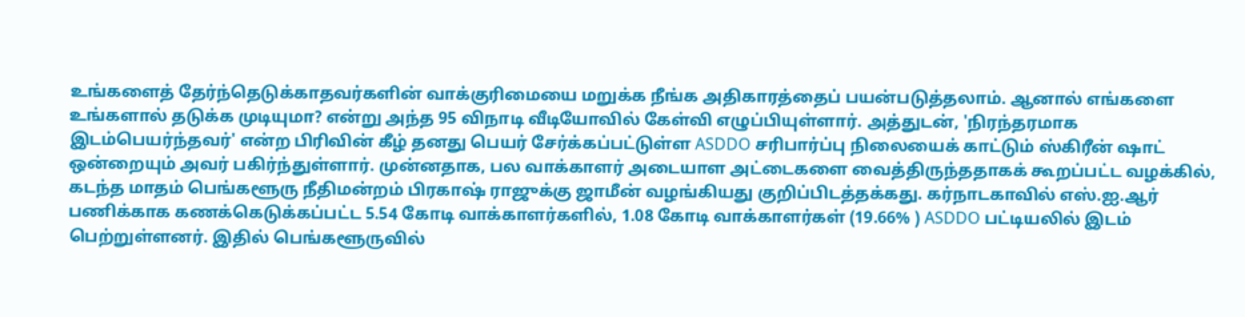உங்களைத் தேர்ந்தெடுக்காதவர்களின் வாக்குரிமையை மறுக்க நீங்க அதிகாரத்தைப் பயன்படுத்தலாம். ஆனால் எங்களை உங்களால் தடுக்க முடியுமா? என்று அந்த 95 விநாடி வீடியோவில் கேள்வி எழுப்பியுள்ளார். அத்துடன், 'நிரந்தரமாக இடம்பெயர்ந்தவர்' என்ற பிரிவின் கீழ் தனது பெயர் சேர்க்கப்பட்டுள்ள ASDDO சரிபார்ப்பு நிலையைக் காட்டும் ஸ்கிரீன் ஷாட் ஒன்றையும் அவர் பகிர்ந்துள்ளார். முன்னதாக, பல வாக்காளர் அடையாள அட்டைகளை வைத்திருந்ததாகக் கூறப்பட்ட வழக்கில், கடந்த மாதம் பெங்களூரு நீதிமன்றம் பிரகாஷ் ராஜுக்கு ஜாமீன் வழங்கியது குறிப்பிடத்தக்கது. கர்நாடகாவில் எஸ்.ஐ.ஆர் பணிக்காக கணக்கெடுக்கப்பட்ட 5.54 கோடி வாக்காளர்களில், 1.08 கோடி வாக்காளர்கள் (19.66% ) ASDDO பட்டியலில் இடம் பெற்றுள்ளனர். இதில் பெங்களூருவில்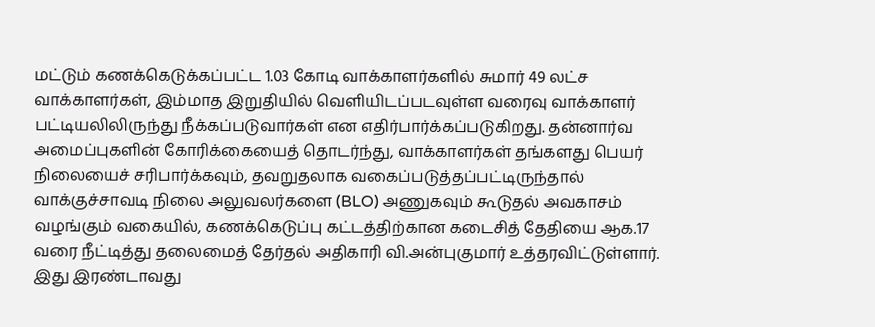மட்டும் கணக்கெடுக்கப்பட்ட 1.03 கோடி வாக்காளர்களில் சுமார் 49 லட்ச வாக்காளர்கள், இம்மாத இறுதியில் வெளியிடப்படவுள்ள வரைவு வாக்காளர் பட்டியலிலிருந்து நீக்கப்படுவார்கள் என எதிர்பார்க்கப்படுகிறது. தன்னார்வ அமைப்புகளின் கோரிக்கையைத் தொடர்ந்து, வாக்காளர்கள் தங்களது பெயர் நிலையைச் சரிபார்க்கவும், தவறுதலாக வகைப்படுத்தப்பட்டிருந்தால் வாக்குச்சாவடி நிலை அலுவலர்களை (BLO) அணுகவும் கூடுதல் அவகாசம் வழங்கும் வகையில், கணக்கெடுப்பு கட்டத்திற்கான கடைசித் தேதியை ஆக.17 வரை நீட்டித்து தலைமைத் தேர்தல் அதிகாரி வி.அன்புகுமார் உத்தரவிட்டுள்ளார். இது இரண்டாவது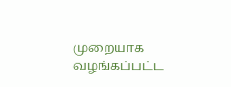முறையாக வழங்கப்பட்ட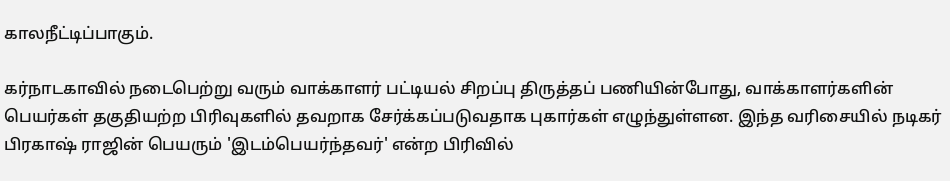காலநீட்டிப்பாகும்.

கர்நாடகாவில் நடைபெற்று வரும் வாக்காளர் பட்டியல் சிறப்பு திருத்தப் பணியின்போது, வாக்காளர்களின் பெயர்கள் தகுதியற்ற பிரிவுகளில் தவறாக சேர்க்கப்படுவதாக புகார்கள் எழுந்துள்ளன. இந்த வரிசையில் நடிகர் பிரகாஷ் ராஜின் பெயரும் 'இடம்பெயர்ந்தவர்' என்ற பிரிவில்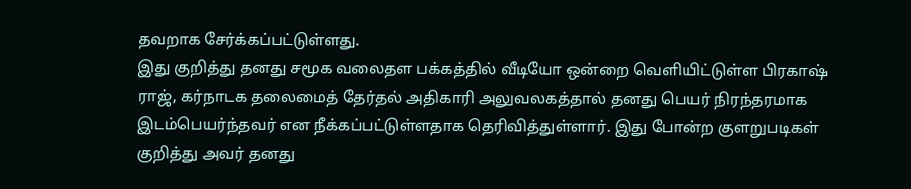தவறாக சேர்க்கப்பட்டுள்ளது.
இது குறித்து தனது சமூக வலைதள பக்கத்தில் வீடியோ ஒன்றை வெளியிட்டுள்ள பிரகாஷ் ராஜ், கர்நாடக தலைமைத் தேர்தல் அதிகாரி அலுவலகத்தால் தனது பெயர் நிரந்தரமாக இடம்பெயர்ந்தவர் என நீக்கப்பட்டுள்ளதாக தெரிவித்துள்ளார். இது போன்ற குளறுபடிகள் குறித்து அவர் தனது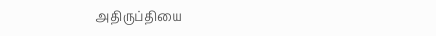அதிருப்தியை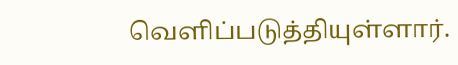வெளிப்படுத்தியுள்ளார்.